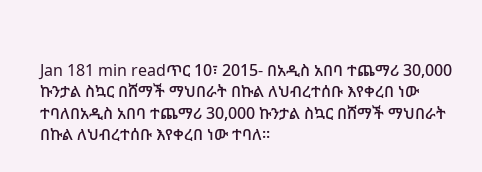Jan 181 min readጥር 10፣ 2015- በአዲስ አበባ ተጨማሪ 30,000 ኩንታል ስኳር በሸማች ማህበራት በኩል ለህብረተሰቡ እየቀረበ ነው ተባለበአዲስ አበባ ተጨማሪ 30,000 ኩንታል ስኳር በሸማች ማህበራት በኩል ለህብረተሰቡ እየቀረበ ነው ተባለ።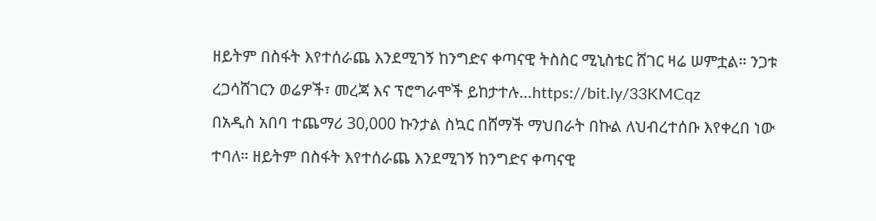ዘይትም በስፋት እየተሰራጨ እንደሚገኝ ከንግድና ቀጣናዊ ትስስር ሚኒስቴር ሸገር ዛሬ ሠምቷል። ንጋቱ ረጋሳሸገርን ወሬዎች፣ መረጃ እና ፕሮግራሞች ይከታተሉ…https://bit.ly/33KMCqz
በአዲስ አበባ ተጨማሪ 30,000 ኩንታል ስኳር በሸማች ማህበራት በኩል ለህብረተሰቡ እየቀረበ ነው ተባለ። ዘይትም በስፋት እየተሰራጨ እንደሚገኝ ከንግድና ቀጣናዊ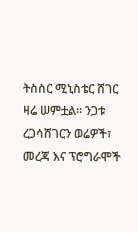ትስስር ሚኒስቴር ሸገር ዛሬ ሠምቷል። ንጋቱ ረጋሳሸገርን ወሬዎች፣ መረጃ እና ፕሮግራሞች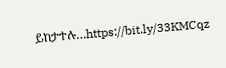ይከታተሉ…https://bit.ly/33KMCqz